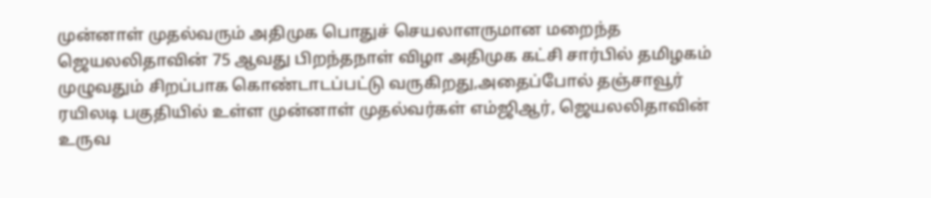முன்னாள் முதல்வரும் அதிமுக பொதுச் செயலாளருமான மறைந்த ஜெயலலிதாவின் 75 ஆவது பிறந்தநாள் விழா அதிமுக கட்சி சார்பில் தமிழகம் முழுவதும் சிறப்பாக கொண்டாடப்பட்டு வருகிறது,அதைப்போல் தஞ்சாவூர் ரயிலடி பகுதியில் உள்ள முன்னாள் முதல்வர்கள் எம்ஜிஆர், ஜெயலலிதாவின் உருவ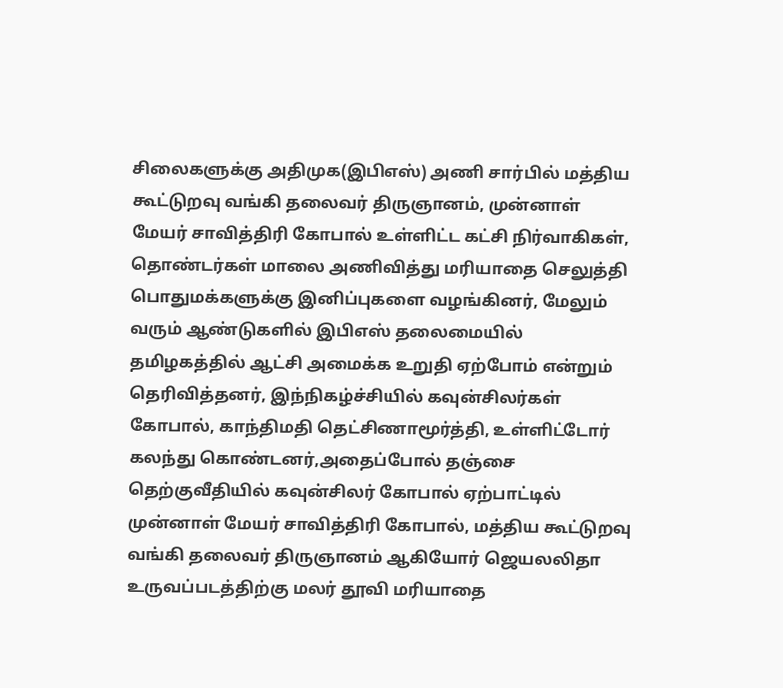சிலைகளுக்கு அதிமுக(இபிஎஸ்) அணி சார்பில் மத்திய கூட்டுறவு வங்கி தலைவர் திருஞானம், முன்னாள் மேயர் சாவித்திரி கோபால் உள்ளிட்ட கட்சி நிர்வாகிகள், தொண்டர்கள் மாலை அணிவித்து மரியாதை செலுத்தி பொதுமக்களுக்கு இனிப்புகளை வழங்கினர், மேலும் வரும் ஆண்டுகளில் இபிஎஸ் தலைமையில் தமிழகத்தில் ஆட்சி அமைக்க உறுதி ஏற்போம் என்றும் தெரிவித்தனர், இந்நிகழ்ச்சியில் கவுன்சிலர்கள் கோபால், காந்திமதி தெட்சிணாமூர்த்தி, உள்ளிட்டோர் கலந்து கொண்டனர்,அதைப்போல் தஞ்சை தெற்குவீதியில் கவுன்சிலர் கோபால் ஏற்பாட்டில் முன்னாள் மேயர் சாவித்திரி கோபால், மத்திய கூட்டுறவு வங்கி தலைவர் திருஞானம் ஆகியோர் ஜெயலலிதா உருவப்படத்திற்கு மலர் தூவி மரியாதை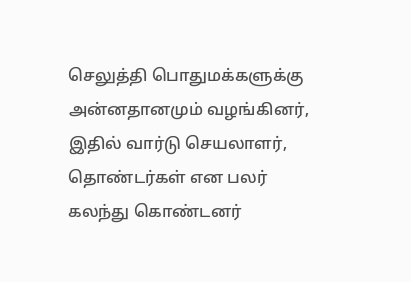செலுத்தி பொதுமக்களுக்கு அன்னதானமும் வழங்கினர், இதில் வார்டு செயலாளர், தொண்டர்கள் என பலர் கலந்து கொண்டனர்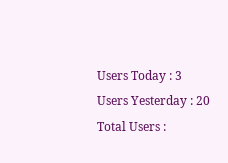Users Today : 3
Users Yesterday : 20
Total Users :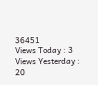36451
Views Today : 3
Views Yesterday : 20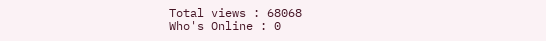Total views : 68068
Who's Online : 0